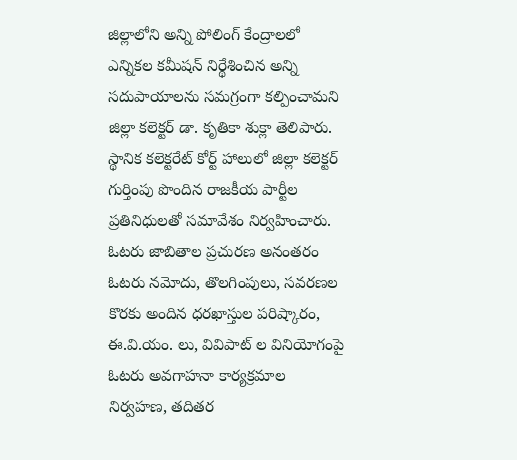జిల్లాలోని అన్ని పోలింగ్ కేంద్రాలలో ఎన్నికల కమీషన్ నిర్థేశించిన అన్ని సదుపాయాలను సమగ్రంగా కల్పించామని జిల్లా కలెక్టర్ డా. కృతికా శుక్లా తెలిపారు. స్థానిక కలెక్టరేట్ కోర్ట్ హాలులో జిల్లా కలెక్టర్ గుర్తింపు పొందిన రాజకీయ పార్టీల ప్రతినిధులతో సమావేశం నిర్వహించారు. ఓటరు జాబితాల ప్రచురణ అనంతరం ఓటరు నమోదు, తొలగింపులు, సవరణల కొరకు అందిన ధరఖాస్తుల పరిష్కారం, ఈ.వి.యం. లు, వివిపాట్ ల వినియోగంపై ఓటరు అవగాహనా కార్యక్రమాల నిర్వహణ, తదితర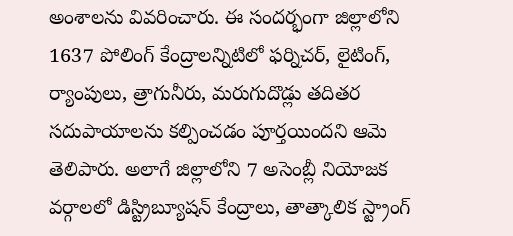అంశాలను వివరించారు. ఈ సందర్భంగా జిల్లాలోని 1637 పోలింగ్ కేంద్రాలన్నిటిలో ఫర్నిచర్, లైటింగ్, ర్యాంపులు, త్రాగునీరు, మరుగుదొడ్లు తదితర సదుపాయాలను కల్పించడం పూర్తయిందని ఆమె తెలిపారు. అలాగే జిల్లాలోని 7 అసెంబ్లీ నియోజక వర్గాలలో డిస్ట్రిబ్యూషన్ కేంద్రాలు, తాత్కాలిక స్ట్రాంగ్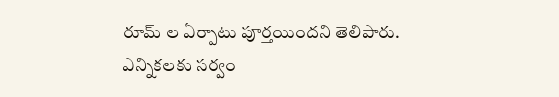రూమ్ ల ఏర్పాటు పూర్తయిందని తెలిపారు.
ఎన్నికలకు సర్వం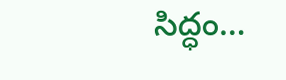సిద్ధం…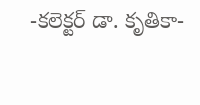-కలెక్టర్ డా. కృతికా-